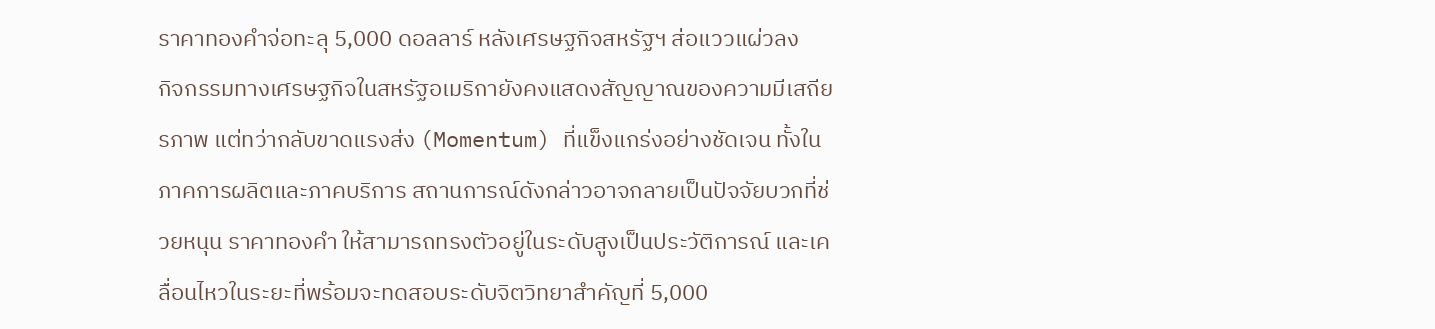ราคาทองคำจ่อทะลุ 5,000 ดอลลาร์ หลังเศรษฐกิจสหรัฐฯ ส่อแววแผ่วลง
กิจกรรมทางเศรษฐกิจในสหรัฐอเมริกายังคงแสดงสัญญาณของความมีเสถียรภาพ แต่ทว่ากลับขาดแรงส่ง (Momentum) ที่แข็งแกร่งอย่างชัดเจน ทั้งในภาคการผลิตและภาคบริการ สถานการณ์ดังกล่าวอาจกลายเป็นปัจจัยบวกที่ช่วยหนุน ราคาทองคำ ให้สามารถทรงตัวอยู่ในระดับสูงเป็นประวัติการณ์ และเคลื่อนไหวในระยะที่พร้อมจะทดสอบระดับจิตวิทยาสำคัญที่ 5,000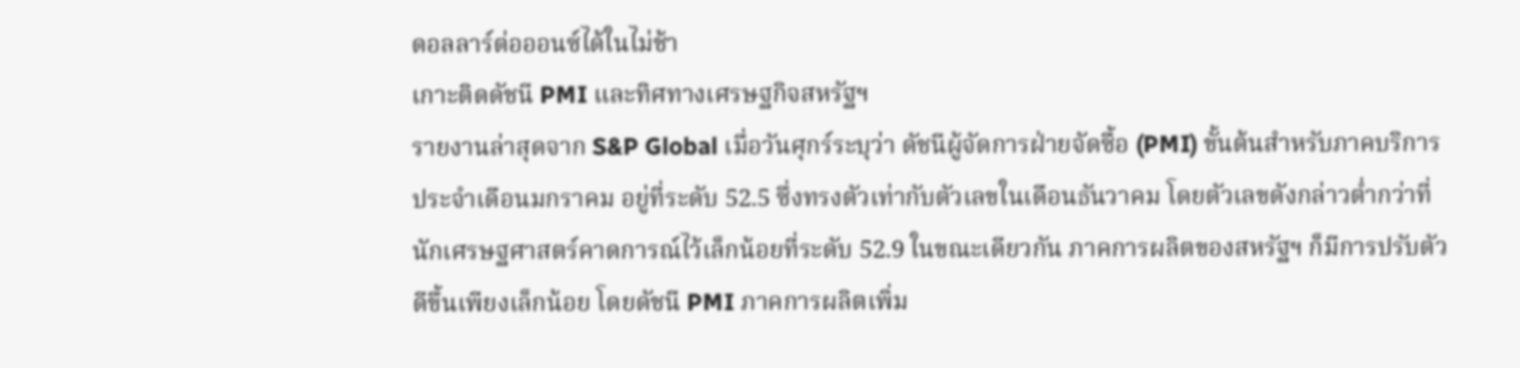ดอลลาร์ต่อออนซ์ได้ในไม่ช้า
เกาะติดดัชนี PMI และทิศทางเศรษฐกิจสหรัฐฯ
รายงานล่าสุดจาก S&P Global เมื่อวันศุกร์ระบุว่า ดัชนีผู้จัดการฝ่ายจัดซื้อ (PMI) ขั้นต้นสำหรับภาคบริการประจำเดือนมกราคม อยู่ที่ระดับ 52.5 ซึ่งทรงตัวเท่ากับตัวเลขในเดือนธันวาคม โดยตัวเลขดังกล่าวต่ำกว่าที่นักเศรษฐศาสตร์คาดการณ์ไว้เล็กน้อยที่ระดับ 52.9 ในขณะเดียวกัน ภาคการผลิตของสหรัฐฯ ก็มีการปรับตัวดีขึ้นเพียงเล็กน้อย โดยดัชนี PMI ภาคการผลิตเพิ่ม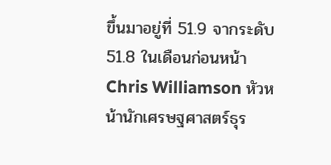ขึ้นมาอยู่ที่ 51.9 จากระดับ 51.8 ในเดือนก่อนหน้า
Chris Williamson หัวหน้านักเศรษฐศาสตร์ธุร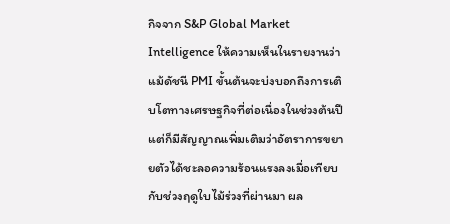กิจจาก S&P Global Market Intelligence ให้ความเห็นในรายงานว่า แม้ดัชนี PMI ขั้นต้นจะบ่งบอกถึงการเติบโตทางเศรษฐกิจที่ต่อเนื่องในช่วงต้นปี แต่ก็มีสัญญาณเพิ่มเติมว่าอัตราการขยายตัวได้ชะลอความร้อนแรงลงเมื่อเทียบกับช่วงฤดูใบไม้ร่วงที่ผ่านมา ผล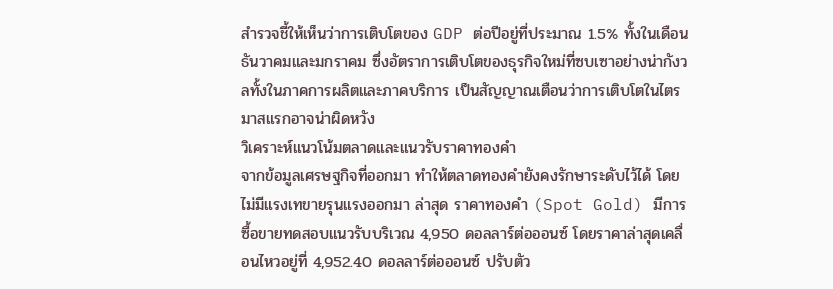สำรวจชี้ให้เห็นว่าการเติบโตของ GDP ต่อปีอยู่ที่ประมาณ 1.5% ทั้งในเดือนธันวาคมและมกราคม ซึ่งอัตราการเติบโตของธุรกิจใหม่ที่ซบเซาอย่างน่ากังวลทั้งในภาคการผลิตและภาคบริการ เป็นสัญญาณเตือนว่าการเติบโตในไตรมาสแรกอาจน่าผิดหวัง
วิเคราะห์แนวโน้มตลาดและแนวรับราคาทองคำ
จากข้อมูลเศรษฐกิจที่ออกมา ทำให้ตลาดทองคำยังคงรักษาระดับไว้ได้ โดยไม่มีแรงเทขายรุนแรงออกมา ล่าสุด ราคาทองคำ (Spot Gold) มีการซื้อขายทดสอบแนวรับบริเวณ 4,950 ดอลลาร์ต่อออนซ์ โดยราคาล่าสุดเคลื่อนไหวอยู่ที่ 4,952.40 ดอลลาร์ต่อออนซ์ ปรับตัว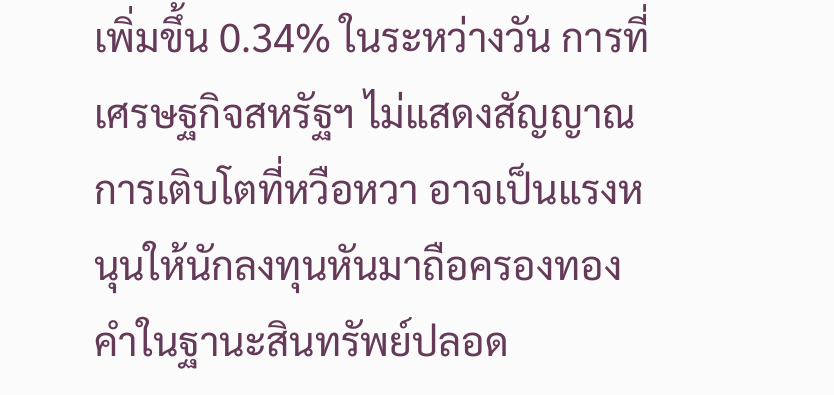เพิ่มขึ้น 0.34% ในระหว่างวัน การที่เศรษฐกิจสหรัฐฯ ไม่แสดงสัญญาณการเติบโตที่หวือหวา อาจเป็นแรงหนุนให้นักลงทุนหันมาถือครองทองคำในฐานะสินทรัพย์ปลอด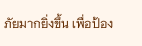ภัยมากยิ่งขึ้น เพื่อป้อง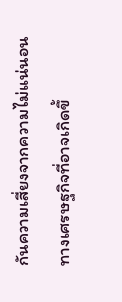กันความเสี่ยงจากความไม่แน่นอนทางเศรษฐกิจที่อาจเกิดขึ้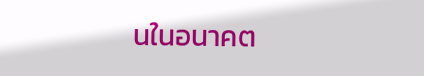นในอนาคต